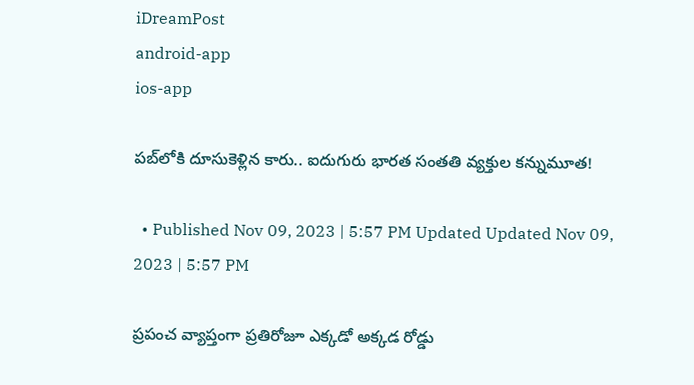iDreamPost
android-app
ios-app

పబ్‌‌లోకి దూసుకెళ్లిన కారు.. ఐదుగురు భారత సంతతి వ్యక్తుల కన్నుమూత!

  • Published Nov 09, 2023 | 5:57 PM Updated Updated Nov 09, 2023 | 5:57 PM

ప్రపంచ వ్యాప్తంగా ప్రతిరోజూ ఎక్కడో అక్కడ రోడ్డు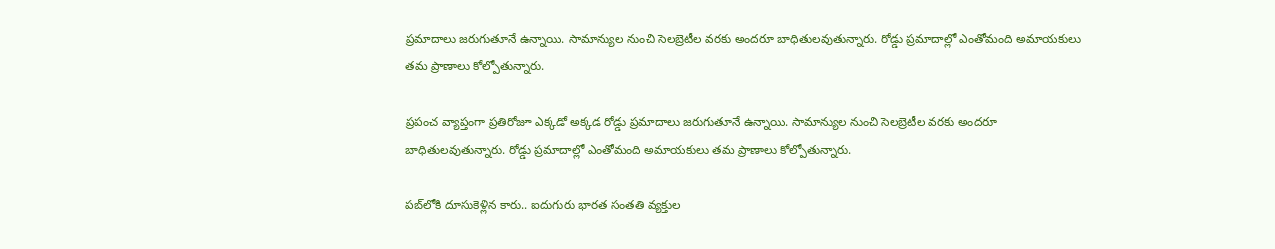ప్రమాదాలు జరుగుతూనే ఉన్నాయి. సామాన్యుల నుంచి సెలబ్రెటీల వరకు అందరూ బాధితులవుతున్నారు. రోడ్డు ప్రమాదాల్లో ఎంతోమంది అమాయకులు తమ ప్రాణాలు కోల్పోతున్నారు.

ప్రపంచ వ్యాప్తంగా ప్రతిరోజూ ఎక్కడో అక్కడ రోడ్డు ప్రమాదాలు జరుగుతూనే ఉన్నాయి. సామాన్యుల నుంచి సెలబ్రెటీల వరకు అందరూ బాధితులవుతున్నారు. రోడ్డు ప్రమాదాల్లో ఎంతోమంది అమాయకులు తమ ప్రాణాలు కోల్పోతున్నారు.

పబ్‌‌లోకి దూసుకెళ్లిన కారు.. ఐదుగురు భారత సంతతి వ్యక్తుల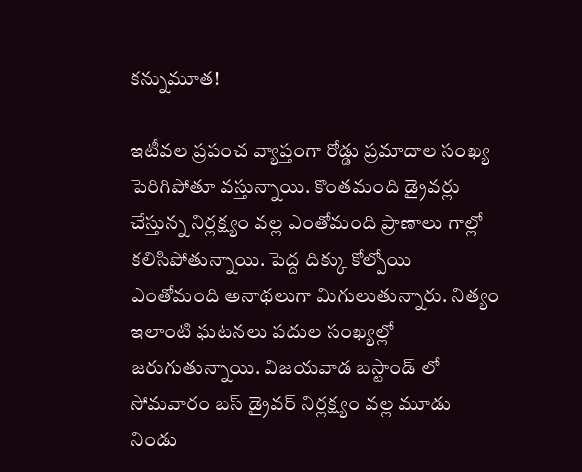కన్నుమూత!

ఇటీవల ప్రపంచ వ్యాప్తంగా రోడ్డు ప్రమాదాల సంఖ్య పెరిగిపోతూ వస్తున్నాయి. కొంతమంది డ్రైవర్లు చేస్తున్న నిర్లక్ష్యం వల్ల ఎంతోమంది ప్రాణాలు గాల్లో కలిసిపోతున్నాయి. పెద్ద దిక్కు కోల్పోయి ఎంతోమంది అనాథలుగా మిగులుతున్నారు. నిత్యం ఇలాంటి ఘటనలు పదుల సంఖ్యల్లో జరుగుతున్నాయి. విజయవాడ బస్టాండ్ లో సోమవారం బస్ డ్రైవర్ నిర్లక్ష్యం వల్ల మూడు నిండు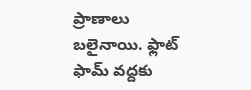ప్రాణాలు బలైనాయి. ఫ్లాట్ ఫామ్ వద్దకు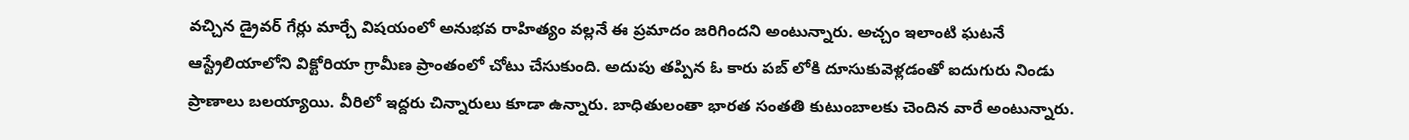వచ్చిన డ్రైవర్ గేర్లు మార్చే విషయంలో అనుభవ రాహిత్యం వల్లనే ఈ ప్రమాదం జరిగిందని అంటున్నారు. అచ్చం ఇలాంటి ఘటనే ఆస్ట్రేలియాలోని విక్టోరియా గ్రామీణ ప్రాంతంలో చోటు చేసుకుంది. అదుపు తప్పిన ఓ కారు పబ్ లోకి దూసుకువెళ్లడంతో ఐదుగురు నిండు ప్రాణాలు బలయ్యాయి. వీరిలో ఇద్దరు చిన్నారులు కూడా ఉన్నారు. బాధితులంతా భారత సంతతి కుటుంబాలకు చెందిన వారే అంటున్నారు.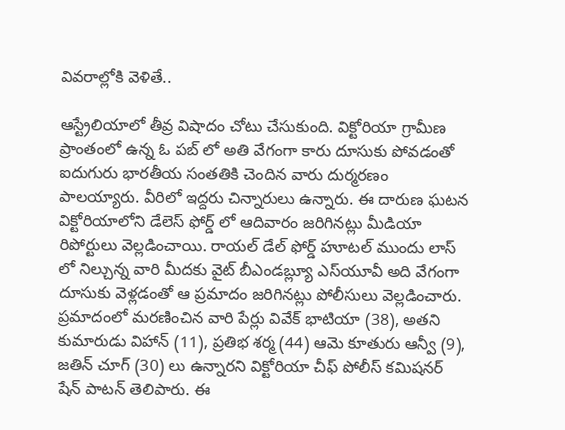వివరాల్లోకి వెళితే..

ఆస్ట్రేలియాలో తీవ్ర విషాదం చోటు చేసుకుంది. విక్టోరియా గ్రామీణ ప్రాంతంలో ఉన్న ఓ పబ్ లో అతి వేగంగా కారు దూసుకు పోవడంతో ఐదుగురు భారతీయ సంతతికి చెందిన వారు దుర్మరణం పాలయ్యారు. వీరిలో ఇద్దరు చిన్నారులు ఉన్నారు. ఈ దారుణ ఘటన విక్టోరియాలోని డేలెస్ ఫోర్డ్ లో ఆదివారం జరిగినట్లు మీడియా రిపోర్టులు వెల్లడించాయి. రాయల్ డేల్ ఫోర్డ్ హూటల్ ముందు లాస్ లో నిల్చున్న వారి మీదకు వైట్ బీఎండబ్ల్యూ ఎస్‌యూవీ అది వేగంగా దూసుకు వెళ్లడంతో ఆ ప్రమాదం జరిగినట్లు పోలీసులు వెల్లడించారు. ప్రమాదంలో మరణించిన వారి పేర్లు వివేక్ భాటియా (38), అతని కుమారుడు విహాన్ (11), ప్రతిభ శర్మ (44) ఆమె కూతురు ఆన్వీ (9), జతిన్ చూగ్ (30) లు ఉన్నారని విక్టోరియా చీఫ్ పోలీస్ కమిషనర్ షేన్ పాటన్ తెలిపారు. ఈ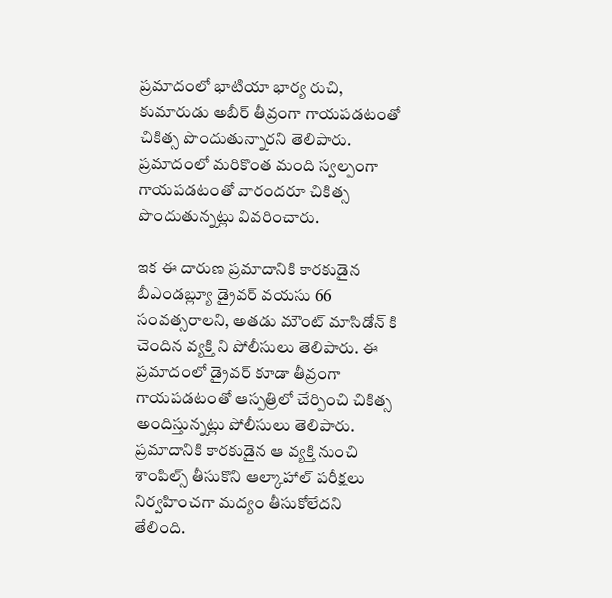ప్రమాదంలో భాటియా భార్య రుచి, కుమారుడు అబీర్ తీవ్రంగా గాయపడటంతో చికిత్స పొందుతున్నారని తెలిపారు. ప్రమాదంలో మరికొంత మంది స్వల్పంగా గాయపడటంతో వారందరూ చికిత్స పొందుతున్నట్లు వివరించారు.

ఇక ఈ దారుణ ప్రమాదానికి కారకుడైన బీఎండబ్ల్యూ డ్రైవర్ వయసు 66 సంవత్సరాలని, అతడు మౌంట్ మాసిడోన్ కి చెందిన వ్యక్తి ని పోలీసులు తెలిపారు. ఈ ప్రమాదంలో డ్రైవర్ కూడా తీవ్రంగా గాయపడటంతో ఆస్పత్రిలో చేర్పించి చికిత్స అందిస్తున్నట్లు పోలీసులు తెలిపారు. ప్రమాదానికి కారకుడైన ఆ వ్యక్తి నుంచి శాంపిల్స్ తీసుకొని ఆల్కాహాల్ పరీక్షలు నిర్వహించగా మద్యం తీసుకోలేదని తేలింది.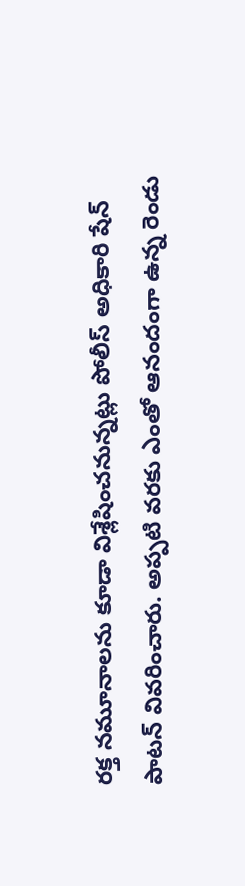రక్త నమూనాలను కూడా విశ్లేషించనున్నట్లు పోలీస్ అధికారి షేన్ పాటన్ వివరించారు. అప్పటి వరకు ఎంతో ఆనందంగా ఉన్న రెండు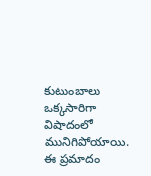కుటుంబాలు ఒక్కసారిగా విషాదంలో మునిగిపోయాయి. ఈ ప్రమాదం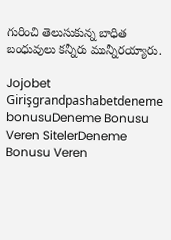గురించి తెలుసుకున్న బాధిత బంధువులు కన్నీరు మున్నీరయ్యారు.

Jojobet Girişgrandpashabetdeneme bonusuDeneme Bonusu Veren SitelerDeneme Bonusu Veren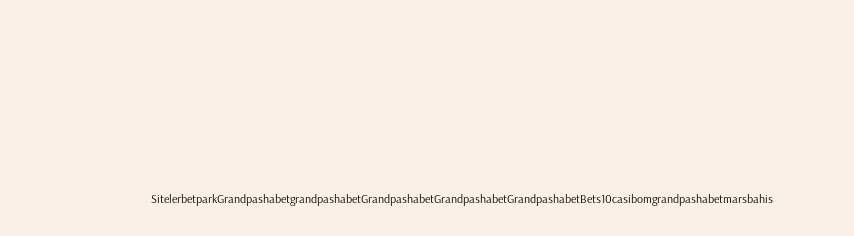SitelerbetparkGrandpashabetgrandpashabetGrandpashabetGrandpashabetGrandpashabetBets10casibomgrandpashabetmarsbahis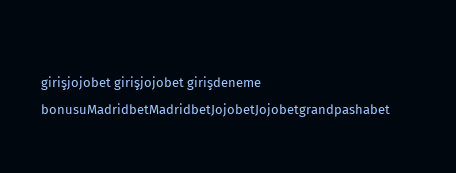girişjojobet girişjojobet girişdeneme bonusuMadridbetMadridbetJojobetJojobetgrandpashabet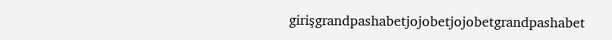girişgrandpashabetjojobetjojobetgrandpashabet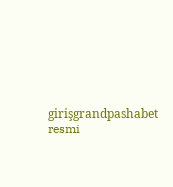girişgrandpashabet resmi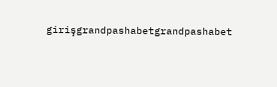girişgrandpashabetgrandpashabet